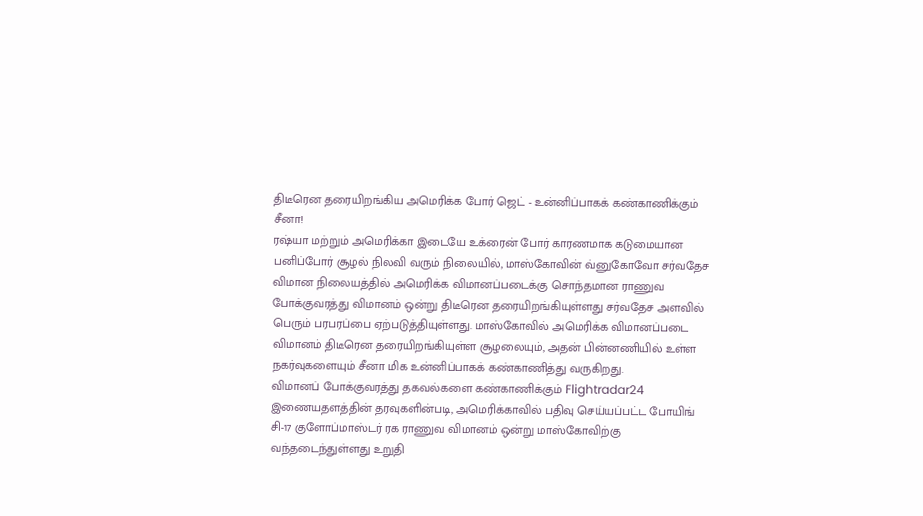திடீரென தரையிறங்கிய அமெரிக்க போர் ஜெட் - உன்னிப்பாகக் கண்காணிக்கும் சீனா!
ரஷ்யா மற்றும் அமெரிக்கா இடையே உக்ரைன் போர் காரணமாக கடுமையான பனிப்போர் சூழல் நிலவி வரும் நிலையில், மாஸ்கோவின் வ்னுகோவோ சர்வதேச விமான நிலையத்தில் அமெரிக்க விமானப்படைக்கு சொந்தமான ராணுவ போக்குவரத்து விமானம் ஒன்று திடீரென தரையிறங்கியுள்ளது சர்வதேச அளவில் பெரும் பரபரப்பை ஏற்படுத்தியுள்ளது. மாஸ்கோவில் அமெரிக்க விமானப்படை விமானம் திடீரென தரையிறங்கியுள்ள சூழலையும், அதன் பின்னணியில் உள்ள நகர்வுகளையும் சீனா மிக உன்னிப்பாகக் கண்காணித்து வருகிறது.
விமானப் போக்குவரத்து தகவல்களை கண்காணிக்கும் Flightradar24 இணையதளத்தின் தரவுகளின்படி, அமெரிக்காவில் பதிவு செய்யப்பட்ட போயிங் சி-17 குளோப்மாஸ்டர் ரக ராணுவ விமானம் ஒன்று மாஸ்கோவிற்கு வந்தடைந்துள்ளது உறுதி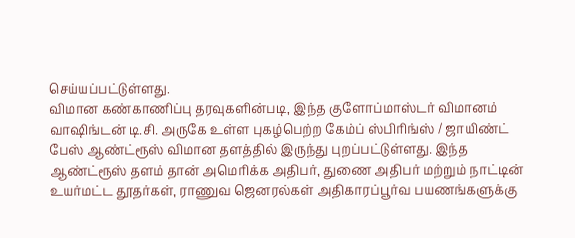செய்யப்பட்டுள்ளது.
விமான கண்காணிப்பு தரவுகளின்படி, இந்த குளோப்மாஸ்டர் விமானம் வாஷிங்டன் டி.சி. அருகே உள்ள புகழ்பெற்ற கேம்ப் ஸ்பிரிங்ஸ் / ஜாயிண்ட் பேஸ் ஆண்ட்ரூஸ் விமான தளத்தில் இருந்து புறப்பட்டுள்ளது. இந்த ஆண்ட்ரூஸ் தளம் தான் அமெரிக்க அதிபர், துணை அதிபர் மற்றும் நாட்டின் உயர்மட்ட தூதர்கள், ராணுவ ஜெனரல்கள் அதிகாரப்பூர்வ பயணங்களுக்கு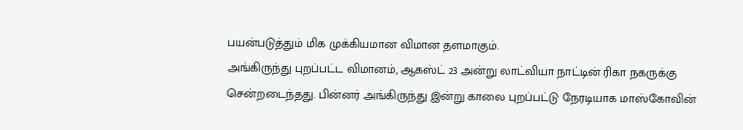பயன்படுத்தும் மிக முக்கியமான விமான தளமாகும்.
அங்கிருந்து புறப்பட்ட விமானம், ஆகஸ்ட் 23 அன்று லாட்வியா நாட்டின் ரிகா நகருக்கு சென்றடைந்தது. பின்னர் அங்கிருந்து இன்று காலை புறப்பட்டு நேரடியாக மாஸ்கோவின்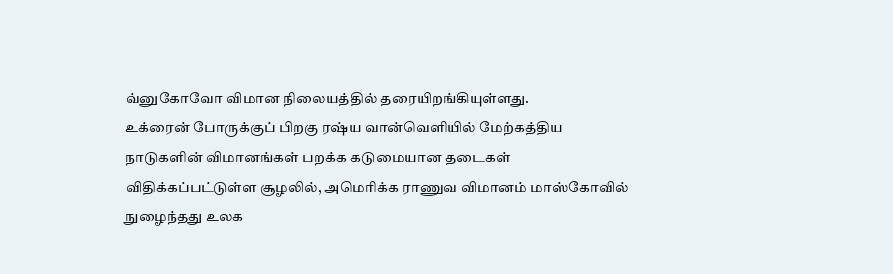வ்னுகோவோ விமான நிலையத்தில் தரையிறங்கியுள்ளது.
உக்ரைன் போருக்குப் பிறகு ரஷ்ய வான்வெளியில் மேற்கத்திய நாடுகளின் விமானங்கள் பறக்க கடுமையான தடைகள் விதிக்கப்பட்டுள்ள சூழலில், அமெரிக்க ராணுவ விமானம் மாஸ்கோவில் நுழைந்தது உலக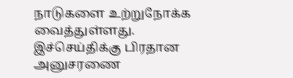நாடுகளை உற்றுநோக்க வைத்துள்ளது.
இச்செய்திக்கு பிரதான அனுசரணை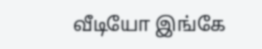வீடியோ இங்கே